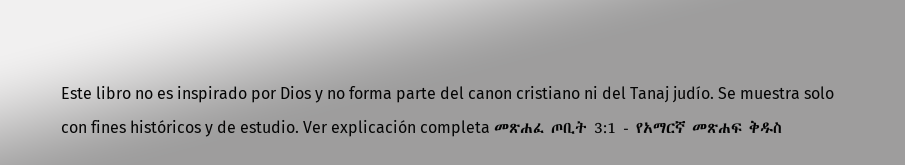Este libro no es inspirado por Dios y no forma parte del canon cristiano ni del Tanaj judío. Se muestra solo con fines históricos y de estudio. Ver explicación completa መጽሐፈ ጦቢት 3:1 - የአማርኛ መጽሐፍ ቅዱስ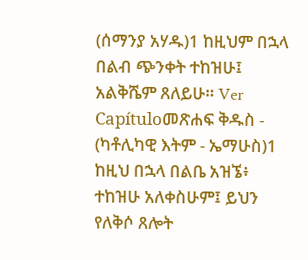(ሰማንያ አሃዱ)1 ከዚህም በኋላ በልብ ጭንቀት ተከዝሁ፤ አልቅሼም ጸለይሁ። Ver Capítuloመጽሐፍ ቅዱስ - (ካቶሊካዊ እትም - ኤማሁስ)1 ከዚህ በኋላ በልቤ አዝኜ፥ ተከዝሁ አለቀስሁም፤ ይህን የለቅሶ ጸሎት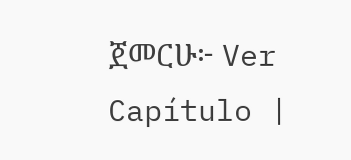ጀመርሁ፦ Ver Capítulo |